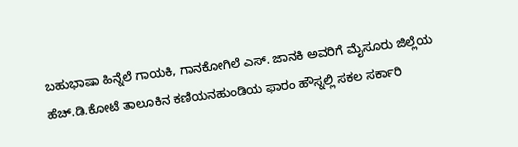ಬಹುಭಾಷಾ ಹಿನ್ನೆಲೆ ಗಾಯಕಿ, ಗಾನಕೋಗಿಲೆ ಎಸ್. ಜಾನಕಿ ಅವರಿಗೆ ಮೈಸೂರು ಜಿಲ್ಲೆಯ ಹೆಚ್.ಡಿ.ಕೋಟೆ ತಾಲೂಕಿನ ಕಣಿಯನಹುಂಡಿಯ ಫಾರಂ ಹೌಸ್ನಲ್ಲಿ ಸಕಲ ಸರ್ಕಾರಿ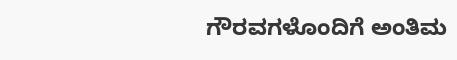ಗೌರವಗಳೊಂದಿಗೆ ಅಂತಿಮ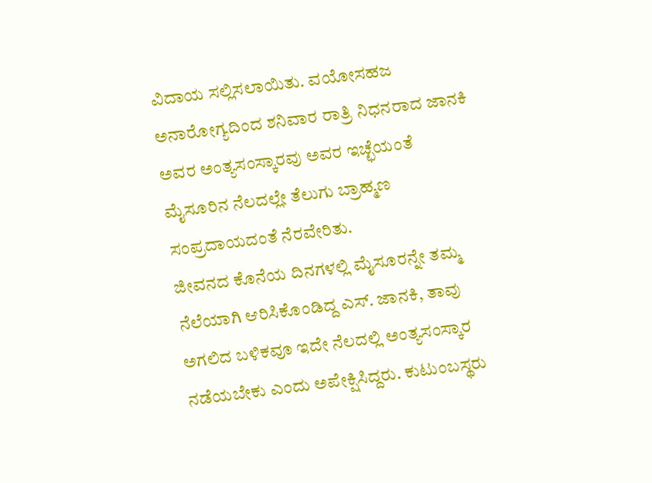ವಿದಾಯ ಸಲ್ಲಿಸಲಾಯಿತು. ವಯೋಸಹಜ ಅನಾರೋಗ್ಯದಿಂದ ಶನಿವಾರ ರಾತ್ರಿ ನಿಧನರಾದ ಜಾನಕಿ ಅವರ ಅಂತ್ಯಸಂಸ್ಕಾರವು ಅವರ ಇಚ್ಛೆಯಂತೆ ಮೈಸೂರಿನ ನೆಲದಲ್ಲೇ ತೆಲುಗು ಬ್ರಾಹ್ಮಣ ಸಂಪ್ರದಾಯದಂತೆ ನೆರವೇರಿತು.
ಜೀವನದ ಕೊನೆಯ ದಿನಗಳಲ್ಲಿ ಮೈಸೂರನ್ನೇ ತಮ್ಮ ನೆಲೆಯಾಗಿ ಆರಿಸಿಕೊಂಡಿದ್ದ ಎಸ್. ಜಾನಕಿ, ತಾವು ಅಗಲಿದ ಬಳಿಕವೂ ಇದೇ ನೆಲದಲ್ಲಿ ಅಂತ್ಯಸಂಸ್ಕಾರ ನಡೆಯಬೇಕು ಎಂದು ಅಪೇಕ್ಷಿಸಿದ್ದರು. ಕುಟುಂಬಸ್ಥರು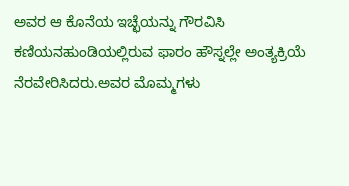ಅವರ ಆ ಕೊನೆಯ ಇಚ್ಛೆಯನ್ನು ಗೌರವಿಸಿ ಕಣಿಯನಹುಂಡಿಯಲ್ಲಿರುವ ಫಾರಂ ಹೌಸ್ನಲ್ಲೇ ಅಂತ್ಯಕ್ರಿಯೆ ನೆರವೇರಿಸಿದರು.ಅವರ ಮೊಮ್ಮಗಳು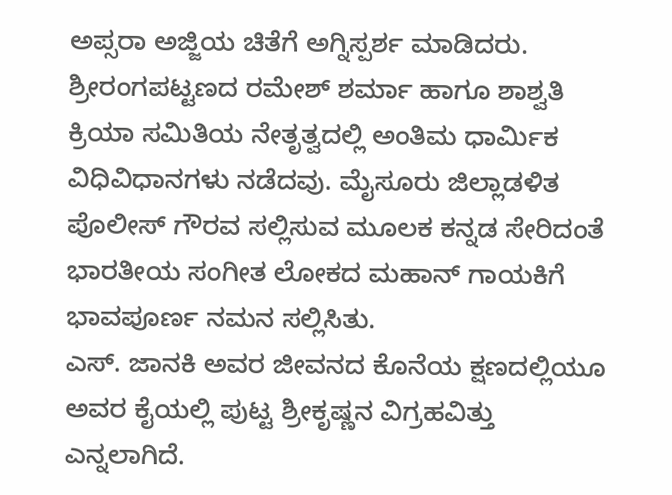ಅಪ್ಸರಾ ಅಜ್ಜಿಯ ಚಿತೆಗೆ ಅಗ್ನಿಸ್ಪರ್ಶ ಮಾಡಿದರು. ಶ್ರೀರಂಗಪಟ್ಟಣದ ರಮೇಶ್ ಶರ್ಮಾ ಹಾಗೂ ಶಾಶ್ವತಿ ಕ್ರಿಯಾ ಸಮಿತಿಯ ನೇತೃತ್ವದಲ್ಲಿ ಅಂತಿಮ ಧಾರ್ಮಿಕ ವಿಧಿವಿಧಾನಗಳು ನಡೆದವು. ಮೈಸೂರು ಜಿಲ್ಲಾಡಳಿತ ಪೊಲೀಸ್ ಗೌರವ ಸಲ್ಲಿಸುವ ಮೂಲಕ ಕನ್ನಡ ಸೇರಿದಂತೆ ಭಾರತೀಯ ಸಂಗೀತ ಲೋಕದ ಮಹಾನ್ ಗಾಯಕಿಗೆ ಭಾವಪೂರ್ಣ ನಮನ ಸಲ್ಲಿಸಿತು.
ಎಸ್. ಜಾನಕಿ ಅವರ ಜೀವನದ ಕೊನೆಯ ಕ್ಷಣದಲ್ಲಿಯೂ ಅವರ ಕೈಯಲ್ಲಿ ಪುಟ್ಟ ಶ್ರೀಕೃಷ್ಣನ ವಿಗ್ರಹವಿತ್ತು ಎನ್ನಲಾಗಿದೆ.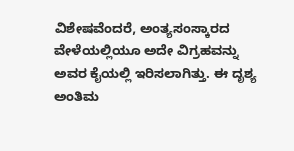ವಿಶೇಷವೆಂದರೆ, ಅಂತ್ಯಸಂಸ್ಕಾರದ ವೇಳೆಯಲ್ಲಿಯೂ ಅದೇ ವಿಗ್ರಹವನ್ನು ಅವರ ಕೈಯಲ್ಲಿ ಇರಿಸಲಾಗಿತ್ತು. ಈ ದೃಶ್ಯ ಅಂತಿಮ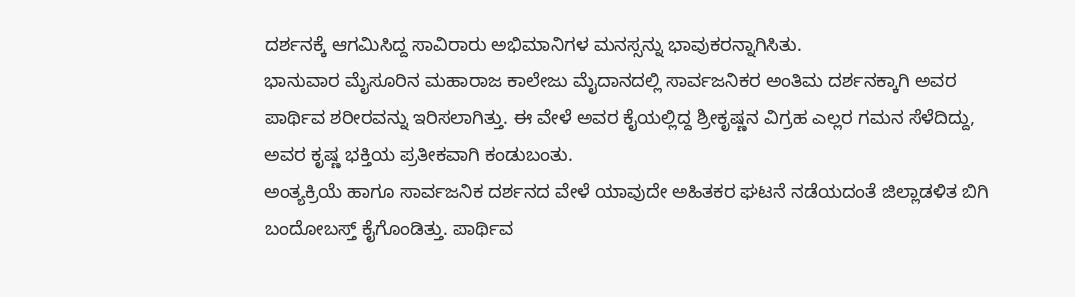ದರ್ಶನಕ್ಕೆ ಆಗಮಿಸಿದ್ದ ಸಾವಿರಾರು ಅಭಿಮಾನಿಗಳ ಮನಸ್ಸನ್ನು ಭಾವುಕರನ್ನಾಗಿಸಿತು.
ಭಾನುವಾರ ಮೈಸೂರಿನ ಮಹಾರಾಜ ಕಾಲೇಜು ಮೈದಾನದಲ್ಲಿ ಸಾರ್ವಜನಿಕರ ಅಂತಿಮ ದರ್ಶನಕ್ಕಾಗಿ ಅವರ ಪಾರ್ಥಿವ ಶರೀರವನ್ನು ಇರಿಸಲಾಗಿತ್ತು. ಈ ವೇಳೆ ಅವರ ಕೈಯಲ್ಲಿದ್ದ ಶ್ರೀಕೃಷ್ಣನ ವಿಗ್ರಹ ಎಲ್ಲರ ಗಮನ ಸೆಳೆದಿದ್ದು, ಅವರ ಕೃಷ್ಣ ಭಕ್ತಿಯ ಪ್ರತೀಕವಾಗಿ ಕಂಡುಬಂತು.
ಅಂತ್ಯಕ್ರಿಯೆ ಹಾಗೂ ಸಾರ್ವಜನಿಕ ದರ್ಶನದ ವೇಳೆ ಯಾವುದೇ ಅಹಿತಕರ ಘಟನೆ ನಡೆಯದಂತೆ ಜಿಲ್ಲಾಡಳಿತ ಬಿಗಿ ಬಂದೋಬಸ್ತ್ ಕೈಗೊಂಡಿತ್ತು. ಪಾರ್ಥಿವ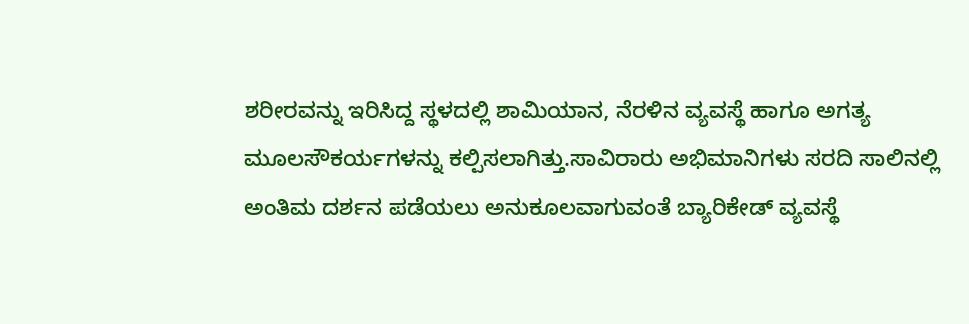ಶರೀರವನ್ನು ಇರಿಸಿದ್ದ ಸ್ಥಳದಲ್ಲಿ ಶಾಮಿಯಾನ, ನೆರಳಿನ ವ್ಯವಸ್ಥೆ ಹಾಗೂ ಅಗತ್ಯ ಮೂಲಸೌಕರ್ಯಗಳನ್ನು ಕಲ್ಪಿಸಲಾಗಿತ್ತು.ಸಾವಿರಾರು ಅಭಿಮಾನಿಗಳು ಸರದಿ ಸಾಲಿನಲ್ಲಿ ಅಂತಿಮ ದರ್ಶನ ಪಡೆಯಲು ಅನುಕೂಲವಾಗುವಂತೆ ಬ್ಯಾರಿಕೇಡ್ ವ್ಯವಸ್ಥೆ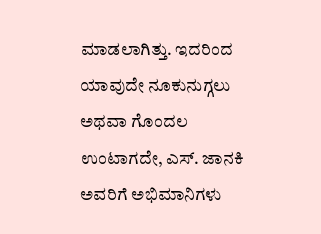ಮಾಡಲಾಗಿತ್ತು. ಇದರಿಂದ ಯಾವುದೇ ನೂಕುನುಗ್ಗಲು ಅಥವಾ ಗೊಂದಲ ಉಂಟಾಗದೇ, ಎಸ್. ಜಾನಕಿ ಅವರಿಗೆ ಅಭಿಮಾನಿಗಳು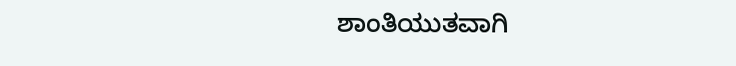ಶಾಂತಿಯುತವಾಗಿ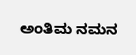ಅಂತಿಮ ನಮನ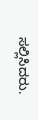ಸಲ್ಲಿಸಿದರು.